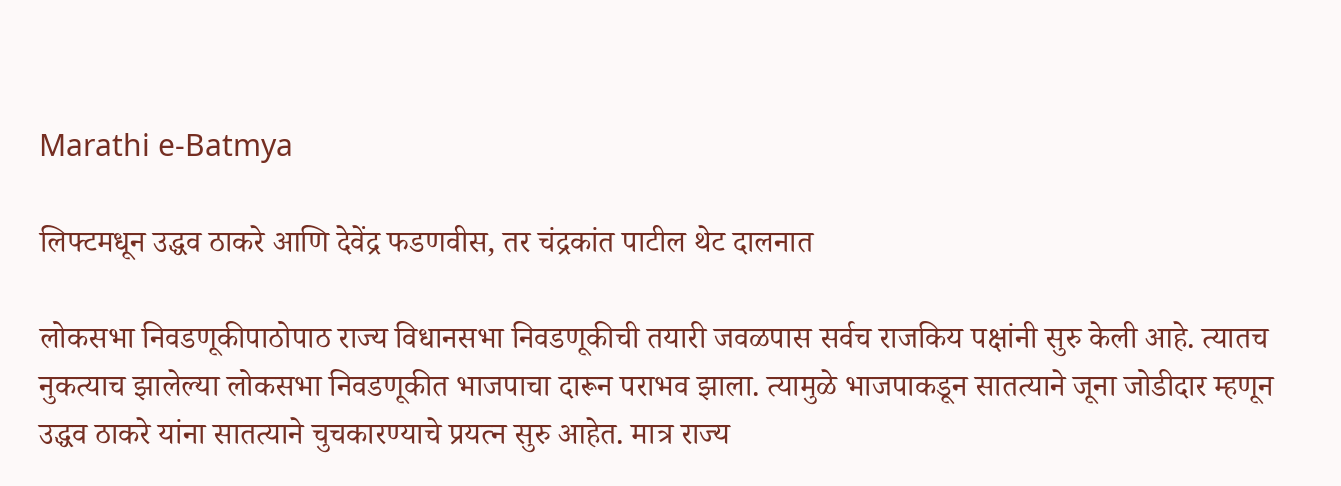Marathi e-Batmya

लिफ्टमधून उद्धव ठाकरे आणि देवेंद्र फडणवीस, तर चंद्रकांत पाटील थेट दालनात

लोकसभा निवडणूकीपाठोपाठ राज्य विधानसभा निवडणूकीची तयारी जवळपास सर्वच राजकिय पक्षांनी सुरु केली आहे. त्यातच नुकत्याच झालेल्या लोकसभा निवडणूकीत भाजपाचा दारून पराभव झाला. त्यामुळे भाजपाकडून सातत्याने जूना जोडीदार म्हणून उद्धव ठाकरे यांना सातत्याने चुचकारण्याचे प्रयत्न सुरु आहेत. मात्र राज्य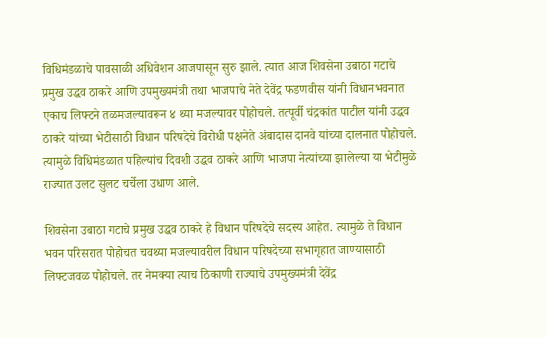विधिमंडळाचे पावसाळी अधिवेशन आजपासून सुरु झाले. त्यात आज शिवसेना उबाठा गटाचे प्रमुख उद्धव ठाकरे आणि उपमुख्यमंत्री तथा भाजपाचे नेते देवेंद्र फडणवीस यांनी विधानभवनात एकाच लिफ्टने तळमजल्यावरून ४ थ्या मजल्यावर पोहोचले. तत्पूर्वी चंद्रकांत पाटील यांनी उद्धव ठाकरे यांच्या भेटीसाठी विधान परिषदेचे विरोधी पक्षनेते अंबादास दानवे यांच्या दालनात पोहोचले. त्यामुळे विधिमंडळात पहिल्यांच दिवशी उद्धव ठाकरे आणि भाजपा नेत्यांच्या झालेल्या या भेटीमुळे राज्यात उलट सुलट चर्चेला उधाण आले.

शिवसेना उबाठा गटाचे प्रमुख उद्धव ठाकरे हे विधान परिषदेचे सदस्य आहेत. त्यामुळे ते विधान भवन परिसरात पोहोचत चवथ्या मजल्यावरील विधान परिषदेच्या सभागृहात जाण्यासाठी लिफ्टजवळ पोहोचले. तर नेमक्या त्याच ठिकाणी राज्याचे उपमुख्यमंत्री देवेंद्र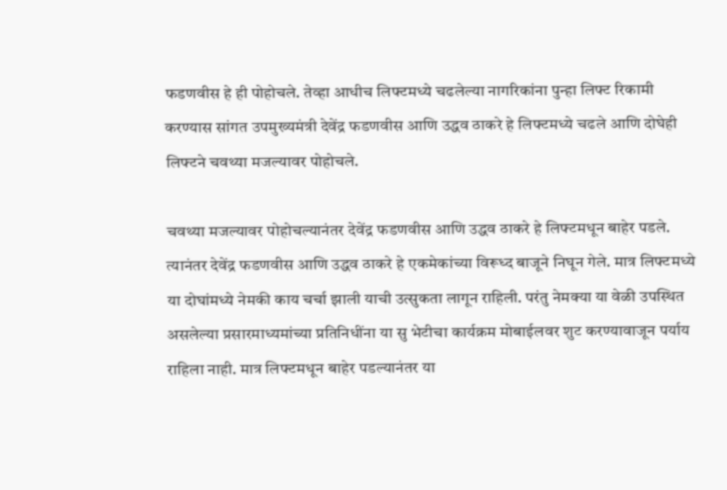फडणवीस हे ही पोहोचले. तेव्हा आधीच लिफ्टमध्ये चढलेल्या नागरिकांना पुन्हा लिफ्ट रिकामी करण्यास सांगत उपमुख्यमंत्री देवेंद्र फडणवीस आणि उद्धव ठाकरे हे लिफ्टमध्ये चढले आणि दोघेही लिफ्टने चवथ्या मजल्यावर पोहोचले.

चवथ्या मजल्यावर पोहोचल्यानंतर देवेंद्र फडणवीस आणि उद्धव ठाकरे हे लिफ्टमधून बाहेर पडले. त्यानंतर देवेंद्र फडणवीस आणि उद्धव ठाकरे हे एकमेकांच्या विरूध्द बाजूने निघून गेले. मात्र लिफ्टमध्ये या दोघांमध्ये नेमकी काय चर्चा झाली याची उत्सुकता लागून राहिली. परंतु नेमक्या या वेळी उपस्थित असलेल्या प्रसारमाध्यमांच्या प्रतिनिधींना या सु भेटीचा कार्यक्रम मोबाईलवर शुट करण्यावाजून पर्याय राहिला नाही. मात्र लिफ्टमधून बाहेर पडल्यानंतर या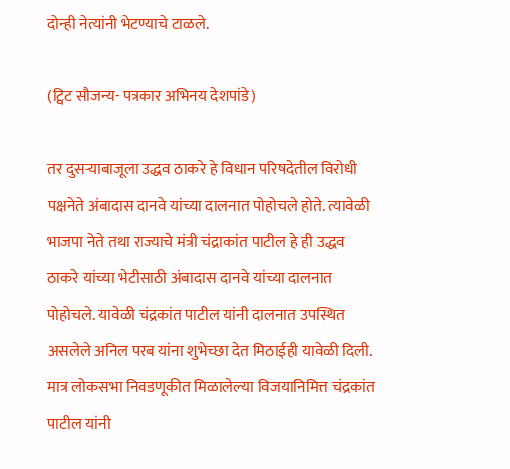दोन्ही नेत्यांनी भेटण्याचे टाळले.

(ट्विट सौजन्य- पत्रकार अभिनय देशपांडे)

तर दुसऱ्याबाजूला उद्धव ठाकरे हे विधान परिषदेतील विरोधी पक्षनेते अंबादास दानवे यांच्या दालनात पोहोचले होते. त्यावेळी भाजपा नेते तथा राज्याचे मंत्री चंद्राकांत पाटील हे ही उद्धव ठाकरे यांच्या भेटीसाठी अंबादास दानवे यांच्या दालनात पोहोचले. यावेळी चंद्रकांत पाटील यांनी दालनात उपस्थित असलेले अनिल परब यांना शुभेच्छा देत मिठाईही यावेळी दिली. मात्र लोकसभा निवडणूकीत मिळालेल्या विजयानिमित्त चंद्रकांत पाटील यांनी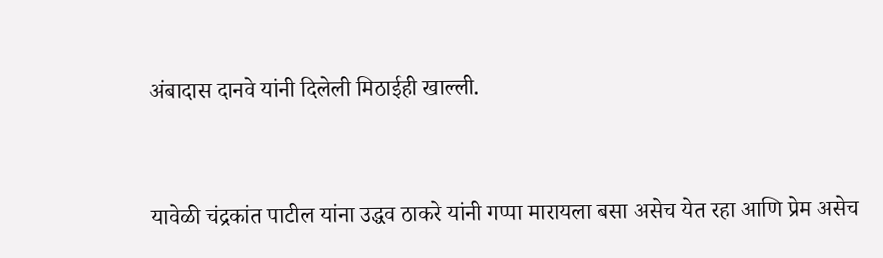अंबादास दानवे यांनी दिलेली मिठाईही खाल्ली.



यावेळी चंद्रकांत पाटील यांना उद्धव ठाकरे यांनी गप्पा मारायला बसा असेच येत रहा आणि प्रेम असेच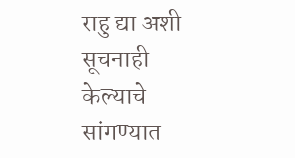राहु द्या अशी सूचनाही केल्याचे सांगण्यात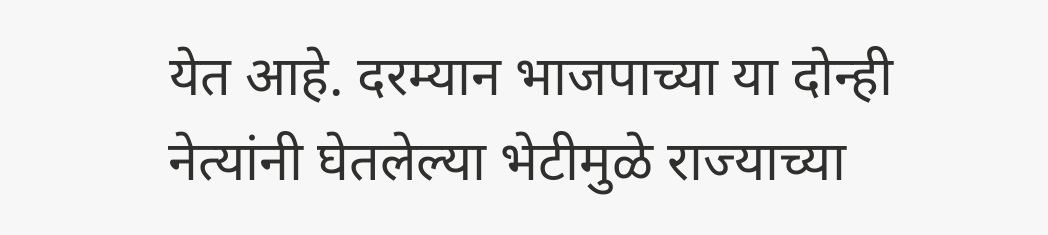येत आहे. दरम्यान भाजपाच्या या दोन्ही नेत्यांनी घेतलेल्या भेटीमुळे राज्याच्या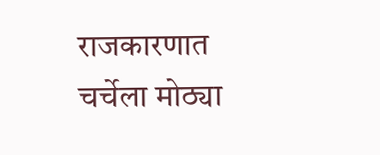राजकारणात चर्चेला मोठ्या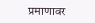प्रमाणावर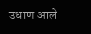उधाण आले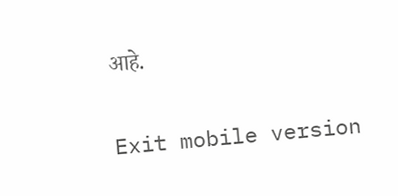आहे.

Exit mobile version